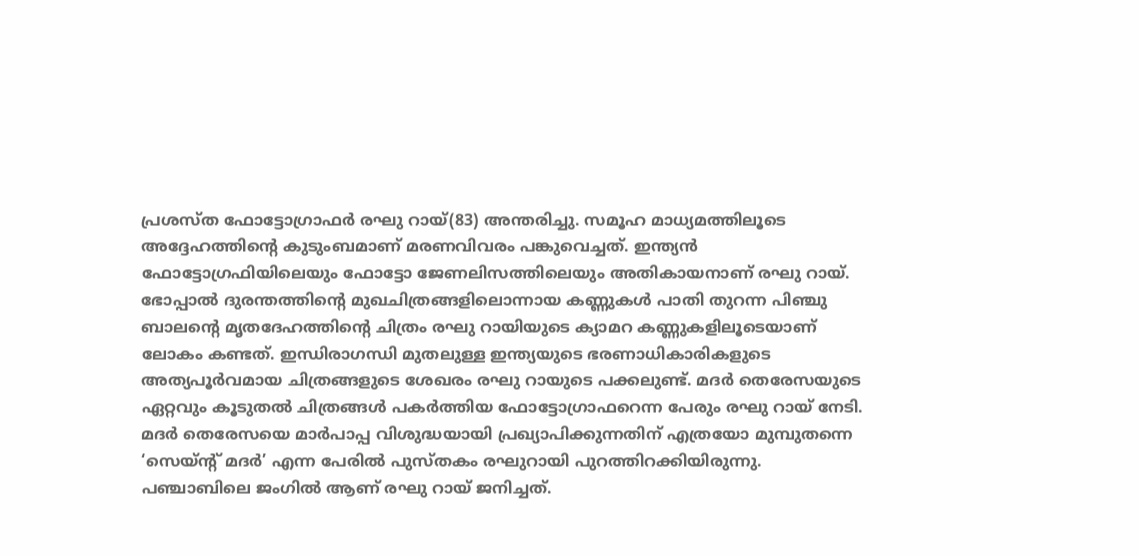പ്രശസ്ത ഫോട്ടോഗ്രാഫർ രഘു റായ്(83) അന്തരിച്ചു. സമൂഹ മാധ്യമത്തിലൂടെ അദ്ദേഹത്തിന്റെ കുടുംബമാണ് മരണവിവരം പങ്കുവെച്ചത്. ഇന്ത്യൻ ഫോട്ടോഗ്രഫിയിലെയും ഫോട്ടോ ജേണലിസത്തിലെയും അതികായനാണ് രഘു റായ്. ഭോപ്പാൽ ദുരന്തത്തിന്റെ മുഖചിത്രങ്ങളിലൊന്നായ കണ്ണുകൾ പാതി തുറന്ന പിഞ്ചു ബാലന്റെ മൃതദേഹത്തിന്റെ ചിത്രം രഘു റായിയുടെ ക്യാമറ കണ്ണുകളിലൂടെയാണ് ലോകം കണ്ടത്. ഇന്ധിരാഗന്ധി മുതലുള്ള ഇന്ത്യയുടെ ഭരണാധികാരികളുടെ അത്യപൂർവമായ ചിത്രങ്ങളുടെ ശേഖരം രഘു റായുടെ പക്കലുണ്ട്. മദർ തെരേസയുടെ ഏറ്റവും കൂടുതൽ ചിത്രങ്ങൾ പകർത്തിയ ഫോട്ടോഗ്രാഫറെന്ന പേരും രഘു റായ് നേടി. മദർ തെരേസയെ മാർപാപ്പ വിശുദ്ധയായി പ്രഖ്യാപിക്കുന്നതിന് എത്രയോ മുമ്പുതന്നെ ‘സെയ്ന്റ് മദർ’ എന്ന പേരിൽ പുസ്തകം രഘുറായി പുറത്തിറക്കിയിരുന്നു.
പഞ്ചാബിലെ ജംഗിൽ ആണ് രഘു റായ് ജനിച്ചത്.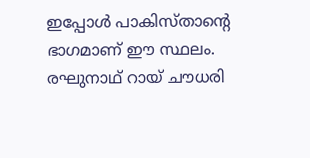ഇപ്പോൾ പാകിസ്താന്റെ ഭാഗമാണ് ഈ സ്ഥലം. രഘുനാഥ് റായ് ചൗധരി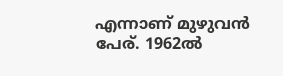എന്നാണ് മുഴുവൻ പേര്. 1962ൽ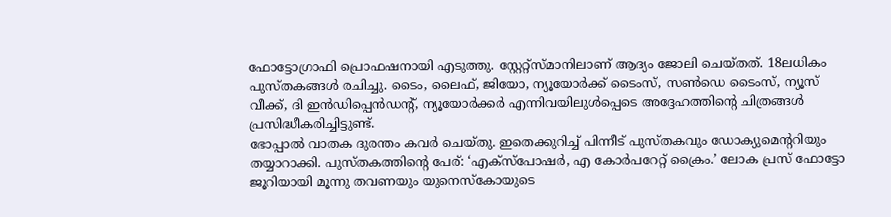ഫോട്ടോഗ്രാഫി പ്രൊഫഷനായി എടുത്തു. സ്റ്റേറ്റ്സ്മാനിലാണ് ആദ്യം ജോലി ചെയ്തത്. 18ലധികം പുസ്തകങ്ങൾ രചിച്ചു. ടൈം, ലൈഫ്, ജിയോ, ന്യൂയോർക്ക് ടൈംസ്, സൺഡെ ടൈംസ്, ന്യൂസ് വീക്ക്, ദി ഇൻഡിപ്പെൻഡന്റ്, ന്യൂയോർക്കർ എന്നിവയിലുൾപ്പെടെ അദ്ദേഹത്തിന്റെ ചിത്രങ്ങൾ പ്രസിദ്ധീകരിച്ചിട്ടുണ്ട്.
ഭോപ്പാൽ വാതക ദുരന്തം കവർ ചെയ്തു. ഇതെക്കുറിച്ച് പിന്നീട് പുസ്തകവും ഡോക്യുമെന്ററിയും തയ്യാറാക്കി. പുസ്തകത്തിന്റെ പേര്: ‘എക്സ്പോഷർ, എ കോർപറേറ്റ് ക്രൈം.’ ലോക പ്രസ് ഫോട്ടോ ജൂറിയായി മൂന്നു തവണയും യുനെസ്കോയുടെ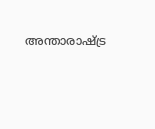അന്താരാഷ്ട്ര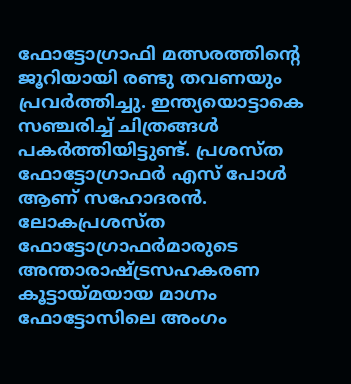ഫോട്ടോഗ്രാഫി മത്സരത്തിന്റെ ജൂറിയായി രണ്ടു തവണയും പ്രവർത്തിച്ചു. ഇന്ത്യയൊട്ടാകെ സഞ്ചരിച്ച് ചിത്രങ്ങൾ പകർത്തിയിട്ടുണ്ട്. പ്രശസ്ത ഫോട്ടോഗ്രാഫർ എസ് പോൾ ആണ് സഹോദരൻ. ലോകപ്രശസ്ത ഫോട്ടോഗ്രാഫർമാരുടെ അന്താരാഷ്ട്രസഹകരണ കൂട്ടായ്മയായ മാഗ്നം ഫോട്ടോസിലെ അംഗം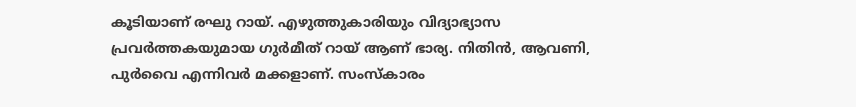കൂടിയാണ് രഘു റായ്. എഴുത്തുകാരിയും വിദ്യാഭ്യാസ പ്രവർത്തകയുമായ ഗുർമീത് റായ് ആണ് ഭാര്യ. നിതിൻ, ആവണി, പുർവൈ എന്നിവർ മക്കളാണ്. സംസ്കാരം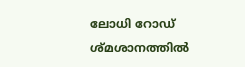ലോധി റോഡ് ശ്മശാനത്തിൽ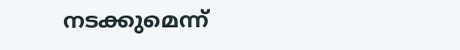നടക്കുമെന്ന്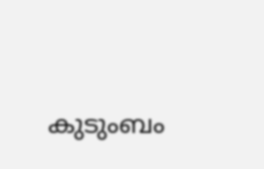കുടുംബം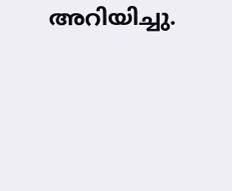അറിയിച്ചു.